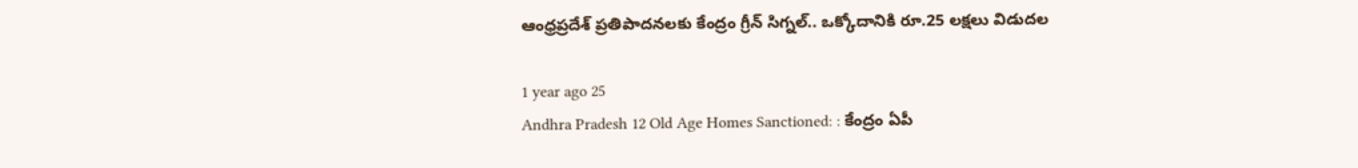ఆంధ్రప్రదేశ్‌ ప్రతిపాదనలకు కేంద్రం గ్రీన్ సిగ్నల్.. ఒక్కోదానికి రూ.25 లక్షలు విడుదల

1 year ago 25
Andhra Pradesh 12 Old Age Homes Sanctioned: : కేంద్రం ఏపీ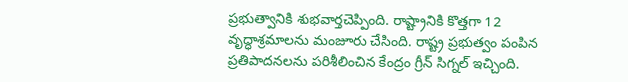ప్రభుత్వానికి శుభవార్తచెప్పింది. రాష్ట్రానికి కొత్తగా 12 వృద్ధాశ్రమాలను మంజూరు చేసింది. రాష్ట్ర ప్రభుత్వం పంపిన ప్రతిపాదనలను పరిశీలించిన కేంద్రం గ్రీన్‌ సిగ్నల్‌ ఇచ్చింది.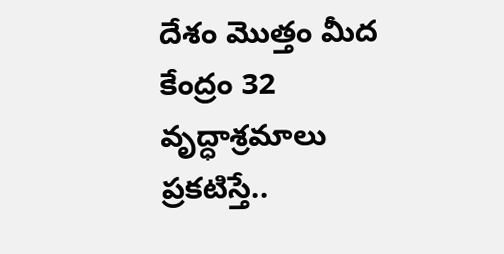దేశం మొత్తం మీద కేంద్రం 32 వృద్ధాశ్రమాలు ప్రకటిస్తే..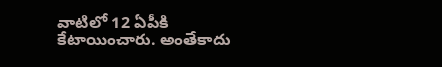వాటిలో 12 ఏపీకి కేటాయించారు. అంతేకాదు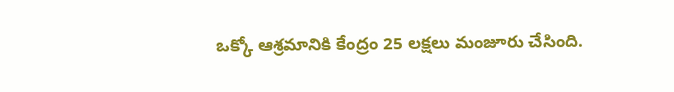ఒక్కో ఆశ్రమానికి కేంద్రం 25 లక్షలు మంజూరు చేసింది.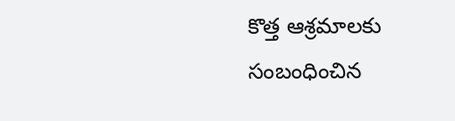కొత్త ఆశ్రమాలకు సంబంధించిన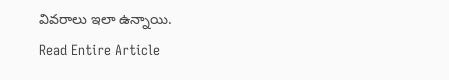వివరాలు ఇలా ఉన్నాయి.
Read Entire Article